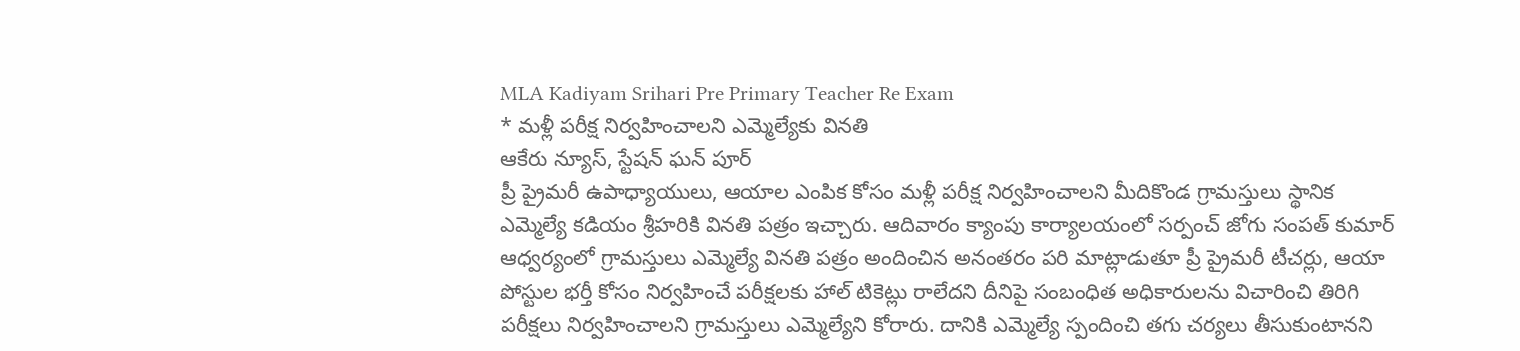MLA Kadiyam Srihari Pre Primary Teacher Re Exam
* మళ్లీ పరీక్ష నిర్వహించాలని ఎమ్మెల్యేకు వినతి
ఆకేరు న్యూస్, స్టేషన్ ఘన్ పూర్
ప్రీ ప్రైమరీ ఉపాధ్యాయులు, ఆయాల ఎంపిక కోసం మళ్లీ పరీక్ష నిర్వహించాలని మీదికొండ గ్రామస్తులు స్థానిక ఎమ్మెల్యే కడియం శ్రీహరికి వినతి పత్రం ఇచ్చారు. ఆదివారం క్యాంపు కార్యాలయంలో సర్పంచ్ జోగు సంపత్ కుమార్ ఆధ్వర్యంలో గ్రామస్తులు ఎమ్మెల్యే వినతి పత్రం అందించిన అనంతరం పరి మాట్లాడుతూ ప్రీ ప్రైమరీ టీచర్లు, ఆయా పోస్టుల భర్తీ కోసం నిర్వహించే పరీక్షలకు హాల్ టికెట్లు రాలేదని దీనిపై సంబంధిత అధికారులను విచారించి తిరిగి పరీక్షలు నిర్వహించాలని గ్రామస్తులు ఎమ్మెల్యేని కోరారు. దానికి ఎమ్మెల్యే స్పందించి తగు చర్యలు తీసుకుంటానని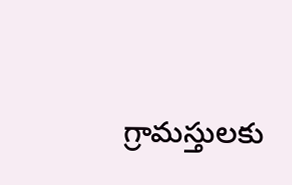గ్రామస్తులకు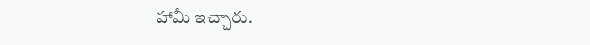హామీ ఇచ్చారు.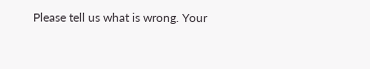Please tell us what is wrong. Your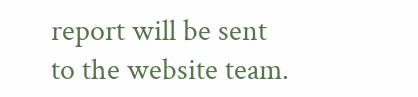report will be sent to the website team.